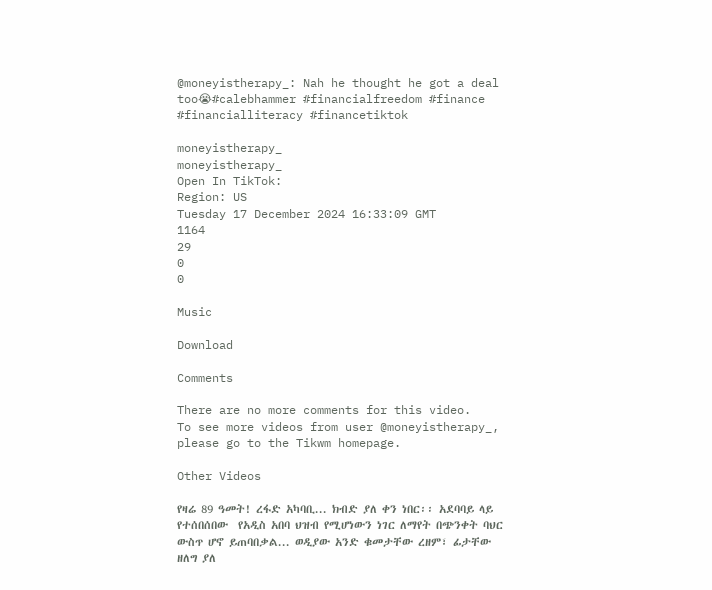@moneyistherapy_: Nah he thought he got a deal too😭#calebhammer #financialfreedom #finance #financialliteracy #financetiktok

moneyistherapy_
moneyistherapy_
Open In TikTok:
Region: US
Tuesday 17 December 2024 16:33:09 GMT
1164
29
0
0

Music

Download

Comments

There are no more comments for this video.
To see more videos from user @moneyistherapy_, please go to the Tikwm homepage.

Other Videos

የዛሬ 89 ዓመት! ረፋድ አካባቢ... ክብድ ያለ ቀን ነበር፡፡ አደባባይ ላይ የተሰበሰበው  የአዲስ አበባ ህዝብ የሚሆነውን ነገር ለማየት በጭንቀት ባህር ውስጥ ሆኖ ይጠባበቃል... ወዲያው አንድ ቁመታቸው ረዘም፣ ፊታቸው ዘለግ ያለ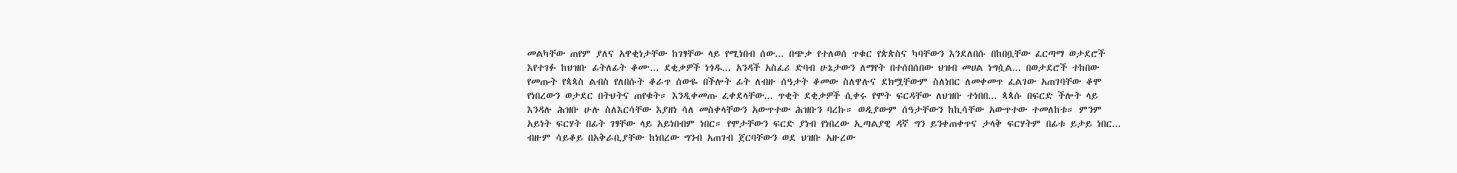መልካቸው ጠየም ያለና አዋቂነታቸው ከገፃቸው ላይ የሚነበብ ሰው... በጭቃ የተለወሰ ጥቁር የጵጵስና ካባቸውን እንደለበሱ በከበቧቸው ፈርጣማ ወታደሮች እየተገፉ ከህዝቡ ፊትለፊት ቆሙ... ደቂቃዎች ነጎዱ... አንዳች አስፈሪ ድባብ ሁኔታውን ለማየት በተሰበሰበው ህዝብ መሀል ነግሷል... በወታደሮች ተከበው የመጡት የጳጳስ ልብስ የለበሱት ቆራጥ ሰውዬ በችሎት ፊት ለብዙ ሰዓታት ቆመው ስለዋሉና ደክሟቸውም ስለነበር ለመቀመጥ ፈልገው አጠገባቸው ቆሞ የነበረውን ወታደር በትህትና ጠየቁት። እንዲቀመጡ ፈቀደላቸው... ጥቂት ደቂቃዎች ሲቀሩ የሞት ፍርዳቸው ለህዝቡ ተነበበ... ጳጳሱ በፍርድ ችሎት ላይ እንዳሉ ሕዝቡ ሁሉ ስለእርሳቸው እያዘነ ሳለ መስቀላቸውን አውጥተው ሕዝቡን ባረኩ። ወዲያውም ሰዓታቸውን ከኪሳቸው አውጥተው ተመለከቱ። ምንም አይነት ፍርሃት በፊት ገፃቸው ላይ አይነበብም ነበር። የሞታቸውን ፍርድ ያነብ የነበረው ኢጣልያዊ ዳኛ ግን ይንቀጠቀጥና ታላቅ ፍርሃትም በፊቱ ይታይ ነበር... ብዙም ሳይቆይ በአቅራቢያቸው ከነበረው ግንብ አጠገብ ጀርባቸውን ወደ ህዝቡ አዙረው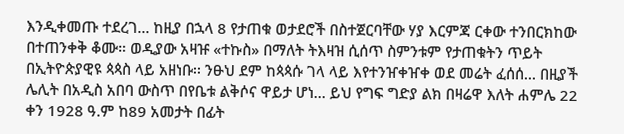እንዲቀመጡ ተደረገ... ከዚያ በኋላ 8 የታጠቁ ወታደሮች በስተጀርባቸው ሃያ እርምጃ ርቀው ተንበርክከው በተጠንቀቅ ቆሙ። ወዲያው አዛዡ «ተኩስ» በማለት ትእዛዝ ሲሰጥ ስምንቱም የታጠቁትን ጥይት በኢትዮጵያዊዩ ጳጳስ ላይ አዘነቡ፡፡ ንፁህ ደም ከጳጳሱ ገላ ላይ እየተንዠቀዠቀ ወደ መሬት ፈሰሰ... በዚያች ሌሊት በአዲስ አበባ ውስጥ በየቤቱ ልቅሶና ዋይታ ሆነ... ይህ የግፍ ግድያ ልክ በዛሬዋ እለት ሐምሌ 22 ቀን 1928 ዓ.ም ከ89 አመታት በፊት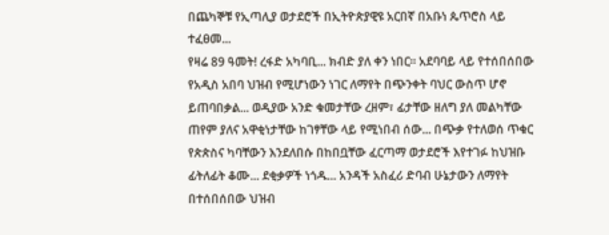በጨካኞቹ የኢጣሊያ ወታደሮች በኢትዮጵያዊዩ አርበኛ በአቡነ ጴጥሮስ ላይ ተፈፀመ...
የዛሬ 89 ዓመት! ረፋድ አካባቢ... ክብድ ያለ ቀን ነበር፡፡ አደባባይ ላይ የተሰበሰበው የአዲስ አበባ ህዝብ የሚሆነውን ነገር ለማየት በጭንቀት ባህር ውስጥ ሆኖ ይጠባበቃል... ወዲያው አንድ ቁመታቸው ረዘም፣ ፊታቸው ዘለግ ያለ መልካቸው ጠየም ያለና አዋቂነታቸው ከገፃቸው ላይ የሚነበብ ሰው... በጭቃ የተለወሰ ጥቁር የጵጵስና ካባቸውን እንደለበሱ በከበቧቸው ፈርጣማ ወታደሮች እየተገፉ ከህዝቡ ፊትለፊት ቆሙ... ደቂቃዎች ነጎዱ... አንዳች አስፈሪ ድባብ ሁኔታውን ለማየት በተሰበሰበው ህዝብ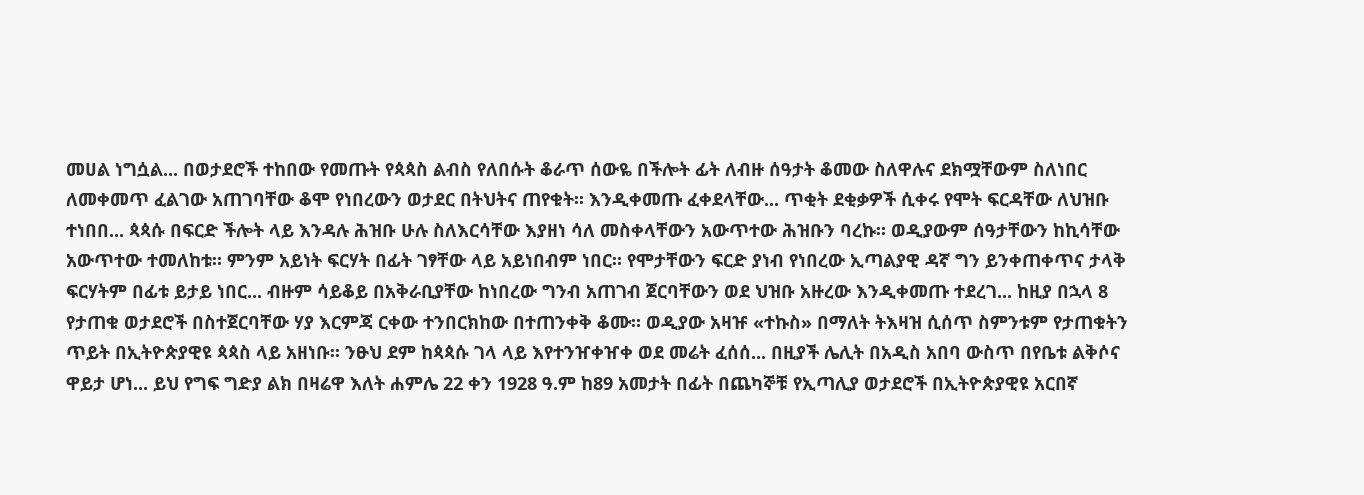መሀል ነግሷል... በወታደሮች ተከበው የመጡት የጳጳስ ልብስ የለበሱት ቆራጥ ሰውዬ በችሎት ፊት ለብዙ ሰዓታት ቆመው ስለዋሉና ደክሟቸውም ስለነበር ለመቀመጥ ፈልገው አጠገባቸው ቆሞ የነበረውን ወታደር በትህትና ጠየቁት። እንዲቀመጡ ፈቀደላቸው... ጥቂት ደቂቃዎች ሲቀሩ የሞት ፍርዳቸው ለህዝቡ ተነበበ... ጳጳሱ በፍርድ ችሎት ላይ እንዳሉ ሕዝቡ ሁሉ ስለእርሳቸው እያዘነ ሳለ መስቀላቸውን አውጥተው ሕዝቡን ባረኩ። ወዲያውም ሰዓታቸውን ከኪሳቸው አውጥተው ተመለከቱ። ምንም አይነት ፍርሃት በፊት ገፃቸው ላይ አይነበብም ነበር። የሞታቸውን ፍርድ ያነብ የነበረው ኢጣልያዊ ዳኛ ግን ይንቀጠቀጥና ታላቅ ፍርሃትም በፊቱ ይታይ ነበር... ብዙም ሳይቆይ በአቅራቢያቸው ከነበረው ግንብ አጠገብ ጀርባቸውን ወደ ህዝቡ አዙረው እንዲቀመጡ ተደረገ... ከዚያ በኋላ 8 የታጠቁ ወታደሮች በስተጀርባቸው ሃያ እርምጃ ርቀው ተንበርክከው በተጠንቀቅ ቆሙ። ወዲያው አዛዡ «ተኩስ» በማለት ትእዛዝ ሲሰጥ ስምንቱም የታጠቁትን ጥይት በኢትዮጵያዊዩ ጳጳስ ላይ አዘነቡ፡፡ ንፁህ ደም ከጳጳሱ ገላ ላይ እየተንዠቀዠቀ ወደ መሬት ፈሰሰ... በዚያች ሌሊት በአዲስ አበባ ውስጥ በየቤቱ ልቅሶና ዋይታ ሆነ... ይህ የግፍ ግድያ ልክ በዛሬዋ እለት ሐምሌ 22 ቀን 1928 ዓ.ም ከ89 አመታት በፊት በጨካኞቹ የኢጣሊያ ወታደሮች በኢትዮጵያዊዩ አርበኛ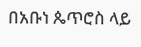በአቡነ ጴጥሮስ ላይ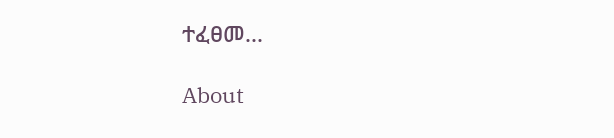ተፈፀመ...

About